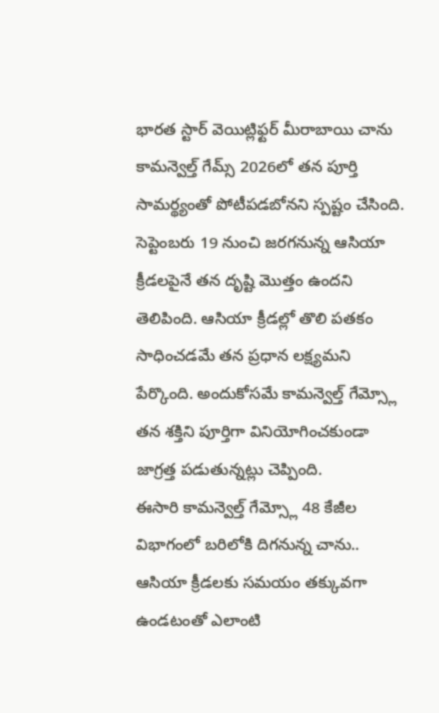భారత స్టార్ వెయిట్లిఫ్టర్ మీరాబాయి చాను కామన్వెల్త్ గేమ్స్ 2026లో తన పూర్తి సామర్థ్యంతో పోటీపడబోనని స్పష్టం చేసింది. సెప్టెంబరు 19 నుంచి జరగనున్న ఆసియా క్రీడలపైనే తన దృష్టి మొత్తం ఉందని తెలిపింది. ఆసియా క్రీడల్లో తొలి పతకం సాధించడమే తన ప్రధాన లక్ష్యమని పేర్కొంది. అందుకోసమే కామన్వెల్త్ గేమ్స్లో తన శక్తిని పూర్తిగా వినియోగించకుండా జాగ్రత్త పడుతున్నట్లు చెప్పింది.
ఈసారి కామన్వెల్త్ గేమ్స్లో 48 కేజీల విభాగంలో బరిలోకి దిగనున్న చాను.. ఆసియా క్రీడలకు సమయం తక్కువగా ఉండటంతో ఎలాంటి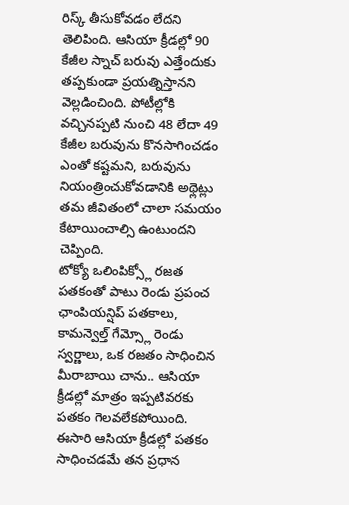రిస్క్ తీసుకోవడం లేదని తెలిపింది. ఆసియా క్రీడల్లో 90 కేజీల స్నాచ్ బరువు ఎత్తేందుకు తప్పకుండా ప్రయత్నిస్తానని వెల్లడించింది. పోటీల్లోకి వచ్చినప్పటి నుంచి 48 లేదా 49 కేజీల బరువును కొనసాగించడం ఎంతో కష్టమని, బరువును నియంత్రించుకోవడానికి అథ్లెట్లు తమ జీవితంలో చాలా సమయం కేటాయించాల్సి ఉంటుందని చెప్పింది.
టోక్యో ఒలింపిక్స్లో రజత పతకంతో పాటు రెండు ప్రపంచ ఛాంపియన్షిప్ పతకాలు, కామన్వెల్త్ గేమ్స్లో రెండు స్వర్ణాలు, ఒక రజతం సాధించిన మీరాబాయి చాను.. ఆసియా క్రీడల్లో మాత్రం ఇప్పటివరకు పతకం గెలవలేకపోయింది. ఈసారి ఆసియా క్రీడల్లో పతకం సాధించడమే తన ప్రధాన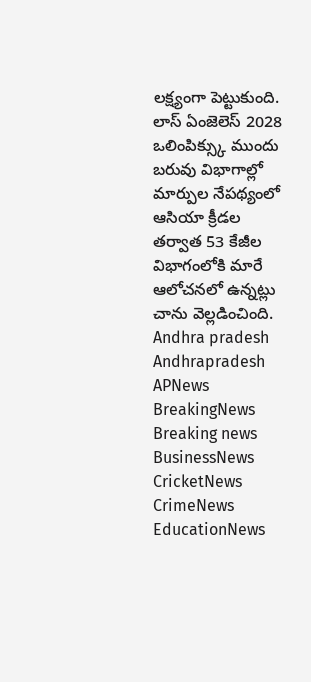లక్ష్యంగా పెట్టుకుంది. లాస్ ఏంజెలెస్ 2028 ఒలింపిక్స్కు ముందు బరువు విభాగాల్లో మార్పుల నేపథ్యంలో ఆసియా క్రీడల తర్వాత 53 కేజీల విభాగంలోకి మారే ఆలోచనలో ఉన్నట్లు చాను వెల్లడించింది.
Andhra pradesh Andhrapradesh APNews BreakingNews Breaking news BusinessNews CricketNews CrimeNews EducationNews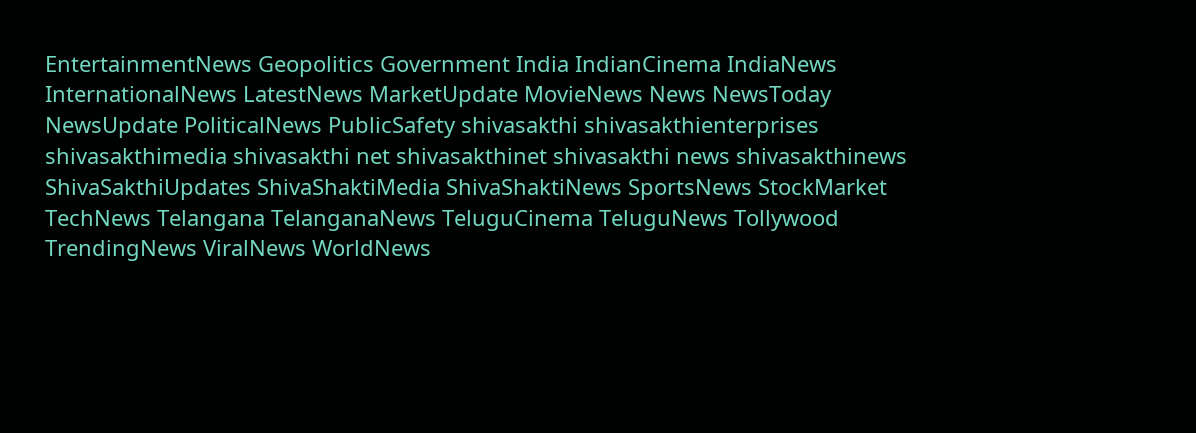EntertainmentNews Geopolitics Government India IndianCinema IndiaNews InternationalNews LatestNews MarketUpdate MovieNews News NewsToday NewsUpdate PoliticalNews PublicSafety shivasakthi shivasakthienterprises shivasakthimedia shivasakthi net shivasakthinet shivasakthi news shivasakthinews ShivaSakthiUpdates ShivaShaktiMedia ShivaShaktiNews SportsNews StockMarket TechNews Telangana TelanganaNews TeluguCinema TeluguNews Tollywood TrendingNews ViralNews WorldNews